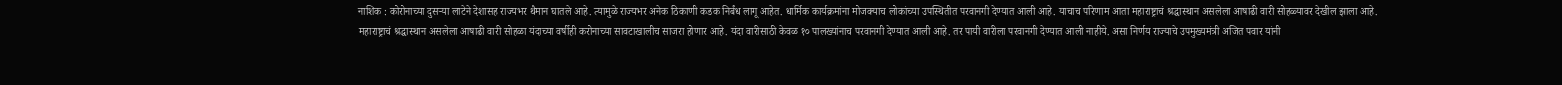नाशिक : कोरोनाच्या दुसऱ्या लाटेने देशासह राज्यभर थैमान घातले आहे. त्यामुळे राज्यभर अनेक ठिकाणी कडक निर्बंध लागू आहेत. धार्मिक कार्यक्रमांना मोजक्याच लोकांच्या उपस्थितीत परवानगी देण्यात आली आहे. याचाच परिणाम आता महाराष्ट्राचं श्रद्धास्थान असलेला आषाढी वारी सोहळ्यावर देखील झाला आहे.
महाराष्ट्राचं श्रद्धास्थान असलेला आषाढी वारी सोहळा यंदाच्या वर्षीही करोनाच्या सावटाखालीच साजरा होणार आहे. यंदा वारीसाठी केवळ १० पालख्यांनाच परवानगी देण्यात आली आहे. तर पायी वारीला परवानगी देण्यात आली नाहीये. असा निर्णय राज्याचे उपमुख्यमंत्री अजित पवार यांनी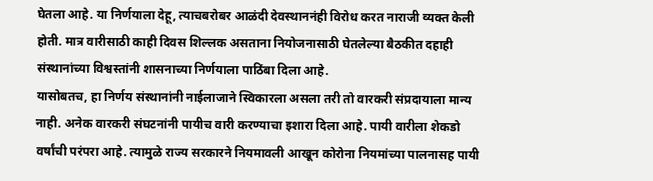घेतला आहे. या निर्णयाला देहू, त्याचबरोबर आळंदी देवस्थाननंही विरोध करत नाराजी व्यक्त केली होती. मात्र वारीसाठी काही दिवस शिल्लक असताना नियोजनासाठी घेतलेल्या बैठकीत दहाही संस्थानांच्या विश्वस्तांनी शासनाच्या निर्णयाला पाठिंबा दिला आहे.
यासोबतच, हा निर्णय संस्थानांनी नाईलाजाने स्विकारला असला तरी तो वारकरी संप्रदायाला मान्य नाही. अनेक वारकरी संघटनांनी पायीच वारी करण्याचा इशारा दिला आहे. पायी वारीला शेकडो वर्षांची परंपरा आहे. त्यामुळे राज्य सरकारने नियमावली आखून कोरोना नियमांच्या पालनासह पायी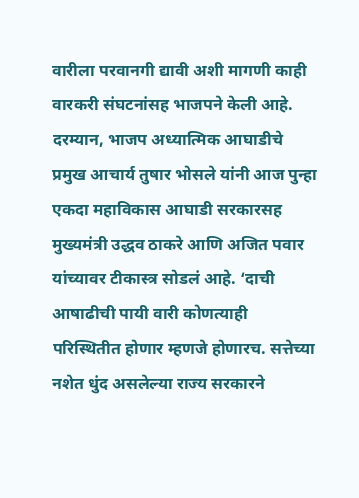वारीला परवानगी द्यावी अशी मागणी काही वारकरी संघटनांसह भाजपने केली आहे.
दरम्यान, भाजप अध्यात्मिक आघाडीचे प्रमुख आचार्य तुषार भोसले यांनी आज पुन्हा एकदा महाविकास आघाडी सरकारसह मुख्यमंत्री उद्धव ठाकरे आणि अजित पवार यांच्यावर टीकास्त्र सोडलं आहे. ‘दाची आषाढीची पायी वारी कोणत्याही परिस्थितीत होणार म्हणजे होणारच. सत्तेच्या नशेत धुंद असलेल्या राज्य सरकारने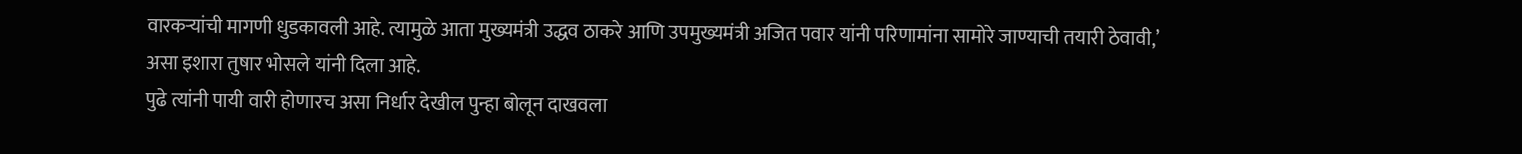वारकऱ्यांची मागणी धुडकावली आहे. त्यामुळे आता मुख्यमंत्री उद्धव ठाकरे आणि उपमुख्यमंत्री अजित पवार यांनी परिणामांना सामोरे जाण्याची तयारी ठेवावी,’ असा इशारा तुषार भोसले यांनी दिला आहे.
पुढे त्यांनी पायी वारी होणारच असा निर्धार देखील पुन्हा बोलून दाखवला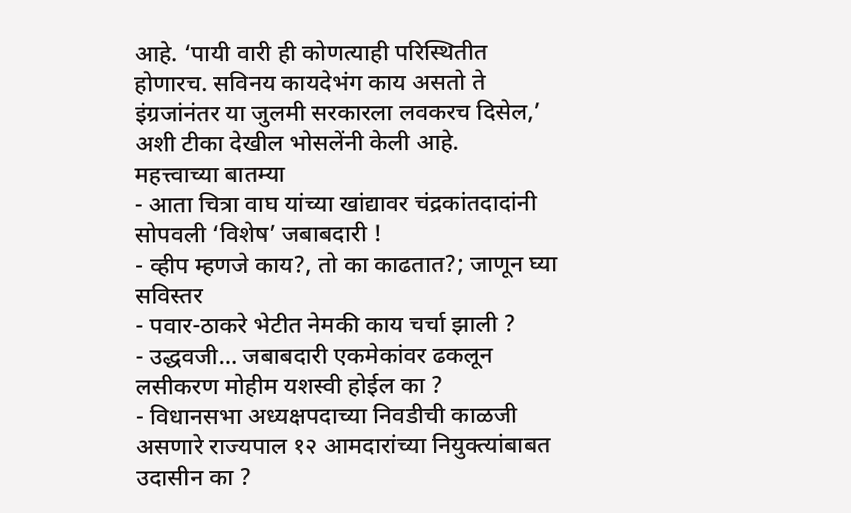आहे. ‘पायी वारी ही कोणत्याही परिस्थितीत होणारच. सविनय कायदेभंग काय असतो ते इंग्रजांनंतर या जुलमी सरकारला लवकरच दिसेल,’ अशी टीका देखील भोसलेंनी केली आहे.
महत्त्वाच्या बातम्या
- आता चित्रा वाघ यांच्या खांद्यावर चंद्रकांतदादांनी सोपवली ‘विशेष’ जबाबदारी !
- व्हीप म्हणजे काय?, तो का काढतात?; जाणून घ्या सविस्तर
- पवार-ठाकरे भेटीत नेमकी काय चर्चा झाली ?
- उद्धवजी… जबाबदारी एकमेकांवर ढकलून लसीकरण मोहीम यशस्वी होईल का ?
- विधानसभा अध्यक्षपदाच्या निवडीची काळजी असणारे राज्यपाल १२ आमदारांच्या नियुक्त्यांबाबत उदासीन का ?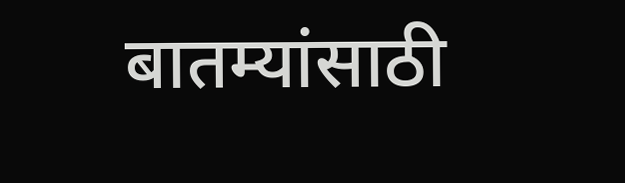बातम्यांसाठी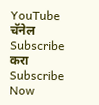YouTube चॅनेल Subscribe करा
Subscribe Now